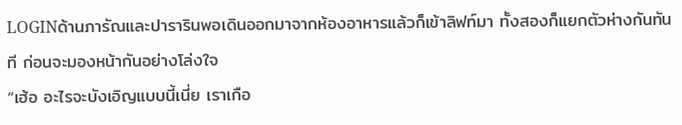LOGINด้านภารัณและปารารินพอเดินออกมาจากห้องอาหารแล้วก็เข้าลิฟท์มา ทั้งสองก็แยกตัวห่างกันทันที ก่อนจะมองหน้ากันอย่างโล่งใจ
“เฮ้อ อะไรจะบังเอิญแบบนี้เนี่ย เราเกือ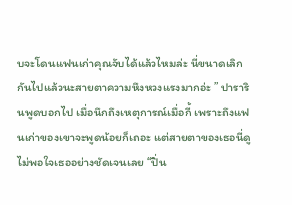บจะโดนแฟนเก่าคุณจับได้แล้วไหมล่ะ นี่ขนาดเลิกกันไปแล้วนะสายตาความหึงหวงแรงมากอ่ะ ” ปารารินพูดบอกไป เมื่อนึกถึงเหตุการณ์เมื่อกี้ เพราะถึงแฟนเก่าของเขาจะพูดน้อยก็เถอะ แต่สายตาของเธอนี่ดูไม่พอใจเธออย่างชัดเจนเลย “ปิ่น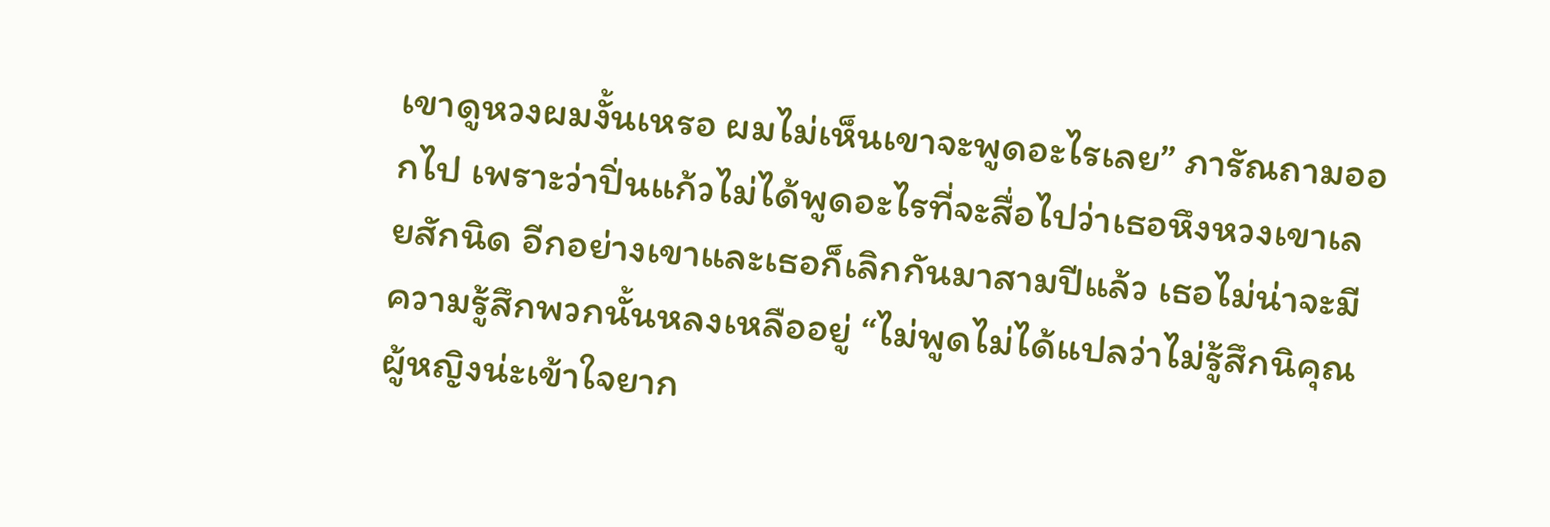เขาดูหวงผมงั้นเหรอ ผมไม่เห็นเขาจะพูดอะไรเลย” ภารัณถามออกไป เพราะว่าปิ่นแก้วไม่ได้พูดอะไรที่จะสื่อไปว่าเธอหึงหวงเขาเลยสักนิด อีกอย่างเขาและเธอก็เลิกกันมาสามปีแล้ว เธอไม่น่าจะมีความรู้สึกพวกนั้นหลงเหลืออยู่ “ไม่พูดไม่ได้แปลว่าไม่รู้สึกนิคุณ ผู้หญิงน่ะเข้าใจยาก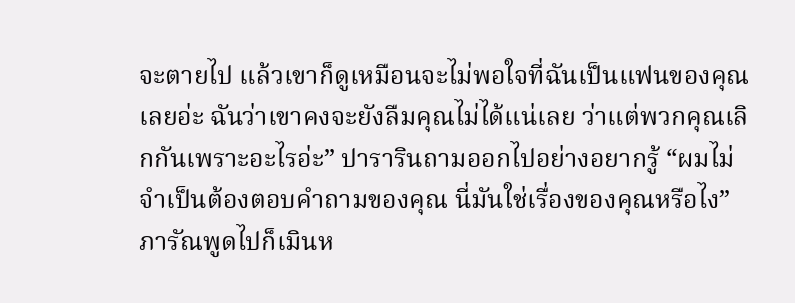จะตายไป แล้วเขาก็ดูเหมือนจะไม่พอใจที่ฉันเป็นแฟนของคุณเลยอ่ะ ฉันว่าเขาคงจะยังลืมคุณไม่ได้แน่เลย ว่าแต่พวกคุณเลิกกันเพราะอะไรอ่ะ” ปารารินถามออกไปอย่างอยากรู้ “ผมไม่จำเป็นต้องตอบคำถามของคุณ นี่มันใช่เรื่องของคุณหรือไง” ภารัณพูดไปก็เมินห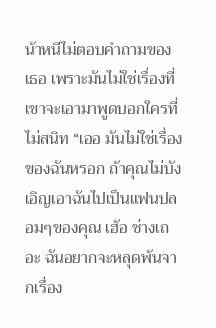น้าหนีไม่ตอบคำถามของเธอ เพราะมันไม่ใช่เรื่องที่เขาจะเอามาพูดบอกใครที่ไม่สนิท “เออ มันไม่ใช่เรื่องของฉันหรอก ถ้าคุณไม่บังเอิญเอาฉันไปเป็นแฟนปลอมๆของคุณ เฮ้อ ช่างเถอะ ฉันอยากจะหลุดพ้นจากเรื่อง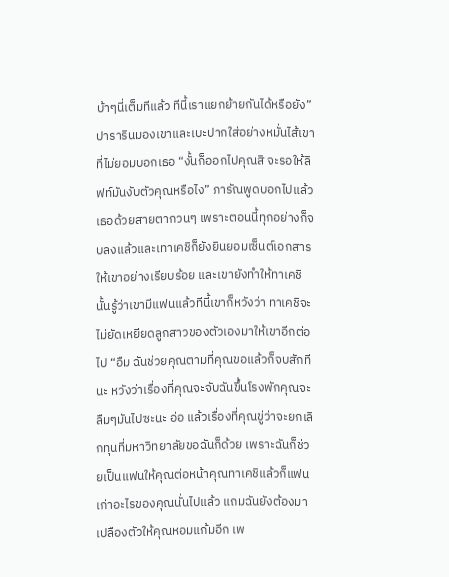บ้าๆนี่เต็มทีแล้ว ทีนี้เราแยกย้ายกันได้หรือยัง” ปารารินมองเขาและเบะปากใส่อย่างหมั่นไส้เขาที่ไม่ยอมบอกเธอ “งั้นก็ออกไปคุณสิ จะรอให้ลิฟท์มันงับตัวคุณหรือไง” ภารัณพูดบอกไปแล้วเธอด้วยสายตากวนๆ เพราะตอนนี้ทุกอย่างก็จบลงแล้วและเทาเคชิก็ยังยินยอมเซ็นต์เอกสารให้เขาอย่างเรียบร้อย และเขายังทำให้ทาเคชินั้นรู้ว่าเขามีแฟนแล้วทีนี้เขาก็หวังว่า ทาเคชิจะไม่ยัดเหยียดลูกสาวของตัวเองมาให้เขาอีกต่อไป “อืม ฉันช่วยคุณตามที่คุณขอแล้วก็จบสักทีนะ หวังว่าเรื่องที่คุณจะจับฉันขึ้นโรงพักคุณจะลืมๆมันไปซะนะ อ่อ แล้วเรื่องที่คุณขู่ว่าจะยกเลิกทุนที่มหาวิทยาลัยขอฉันก็ด้วย เพราะฉันก็ช่วยเป็นแฟนให้คุณต่อหน้าคุณทาเคชิแล้วก็แฟนเก่าอะไรของคุณนั่นไปแล้ว แถมฉันยังต้องมาเปลืองตัวให้คุณหอมแก้มอีก เพ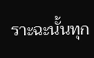ราะฉะนั้นทุก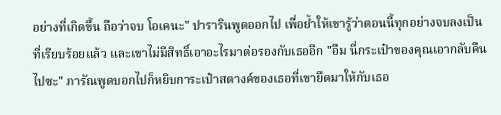อย่างที่เกิดขึ้น ถือว่าจบ โอเคนะ" ปารารินพูดออกไป เพื่อย้ำให้เขารู้ว่าตอนนี้ทุกอย่างจบลงเป็นที่เรียบร้อยแล้ว และเขาไม่มีสิทธิ์เอาอะไรมาต่อรองกับเธออีก "อืม นี่กระเป๋าของคุณเอากลับคืนไปซะ" ภารัณพูดบอกไปก็หยิบการะเป๋าสตางค์ของเธอที่เขายึดมาให้กับเธอ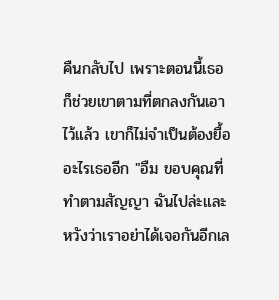คืนกลับไป เพราะตอนนี้เธอก็ช่วยเขาตามที่ตกลงกันเอาไว้แล้ว เขาก็ไม่จำเป็นต้องยื้ออะไรเธออีก "อืม ขอบคุณที่ทำตามสัญญา ฉันไปล่ะและหวังว่าเราอย่าได้เจอกันอีกเล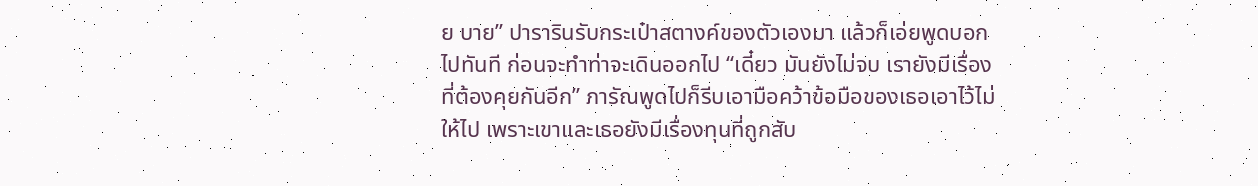ย บาย” ปารารินรับกระเป๋าสตางค์ของตัวเองมา แล้วก็เอ่ยพูดบอกไปทันที ก่อนจะทำท่าจะเดินออกไป “เดี๋ยว มันยังไม่จบ เรายังมีเรื่องที่ต้องคุยกันอีก” ภารัณพูดไปก็รีบเอามือคว้าข้อมือของเธอเอาไว้ไม่ให้ไป เพราะเขาและเธอยังมีเรื่องทุนที่ถูกสับ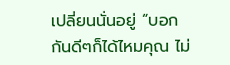เปลี่ยนนั่นอยู่ “บอกกันดีๆก็ได้ไหมคุณ ไม่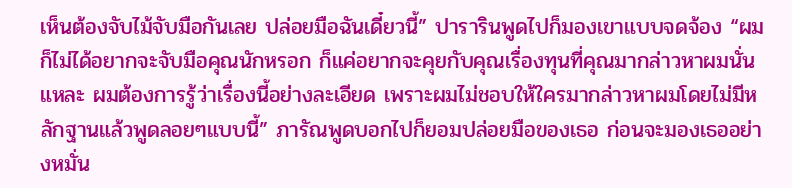เห็นต้องจับไม้จับมือกันเลย ปล่อยมือฉันเดี๋ยวนี้” ปารารินพูดไปก็มองเขาแบบจดจ้อง “ผมก็ไม่ได้อยากจะจับมือคุณนักหรอก ก็แค่อยากจะคุยกับคุณเรื่องทุนที่คุณมากล่าวหาผมนั่นแหละ ผมต้องการรู้ว่าเรื่องนี้อย่างละเอียด เพราะผมไม่ชอบให้ใครมากล่าวหาผมโดยไม่มีหลักฐานแล้วพูดลอยๆแบบนี้” ภารัณพูดบอกไปก็ยอมปล่อยมือของเธอ ก่อนจะมองเธออย่างหมั่น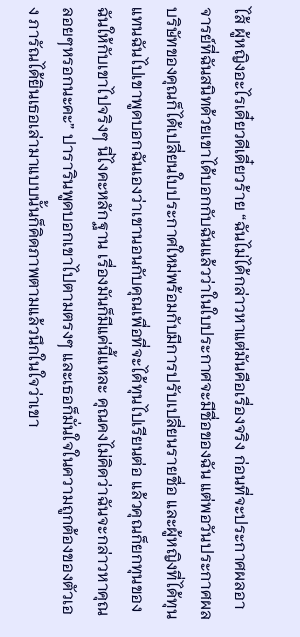ไส้ ผู้หญิงอะไรเดี๋ยวดีเดี๋ยวร้าย “ฉันไม่ได้กล่าวหาแต่มันคือเรื่องจริง ก่อนที่จะประกาศผลอาจารย์ที่ฉันสนิทด้วยเขาได้บอกกับฉันแล้วว่าในใบประกาศจะมีชื่อของฉัน แต่พอวันประกาศผลบริษัทของคุณก็ได้เปลี่ยนใบประกาศใหม่พร้อมกับมีการปรับเปลี่ยนรายชื่อ และผู้หญิงที่ได้ทุนแทนฉันไปเขาพูดบอกฉันเองว่าเขานอนกับคุณเพื่อที่จะได้ทุนไปเรียนต่อ แล้วคุณก็ยกทุนของฉันให้กับเขาไปจริงๆ นี่ไงคะหลักฐาน เรื่องมันก็มีแค่นี้แหละ คุณคงไม่คิดว่าฉันจะกล่าวหาคุณลอยๆหรอกนะคะ” ปารารินพูดบอกเขาไปตามตรงๆ และเธอก็มั่นใจในความถูกต้องของตัวเอง ภารัณได้ยินเธอเล่ามาแบบนั้นก็คิดภาพตามแล้วนึกในใจว่าเขา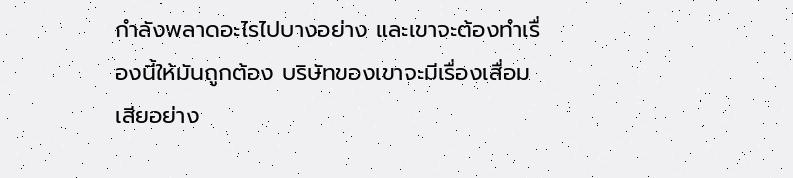กำลังพลาดอะไรไปบางอย่าง และเขาจะต้องทำเรื่องนี้ให้มันถูกต้อง บริษัทของเขาจะมีเรื่องเสื่อมเสียอย่าง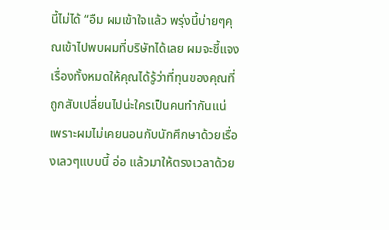นี้ไม่ได้ “อืม ผมเข้าใจแล้ว พรุ่งนี้บ่ายๆคุณเข้าไปพบผมที่บริษัทได้เลย ผมจะชี้แจงเรื่องทั้งหมดให้คุณได้รู้ว่าที่ทุนของคุณที่ถูกสับเปลี่ยนไปน่ะใครเป็นคนทำกันแน่ เพราะผมไม่เคยนอนกับนักศึกษาด้วยเรื่องเลวๆแบบนี้ อ่อ แล้วมาให้ตรงเวลาด้วย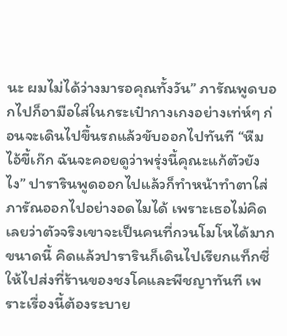นะ ผมไม่ได้ว่างมารอคุณทั้งวัน” ภารัณพูดบอกไปก็อามือใส่ในกระเป๋ากางเกงอย่างเท่ห์ๆ ก่อนจะเดินไปขึ้นรถแล้วขับออกไปทันที “หืม ไอ้ขี้เก๊ก ฉันจะคอยดูว่าพรุ่งนี้คุณะแก้ตัวยังไง” ปารารินพูดออกไปแล้วก็ทำหน้าทำตาใส่ภารัณออกไปอย่างอดไมได้ เพราะเธอไม่คิดเลยว่าตัวจริงเขาจะเป็นคนที่กวนโมโหได้มากขนาดนี้ คิดแล้วปารารินก็เดินไปเรียกแท็กซี่ ให้ไปส่งที่ร้านของชงโคและพีชญาทันที เพราะเรื่องนี้ต้องระบาย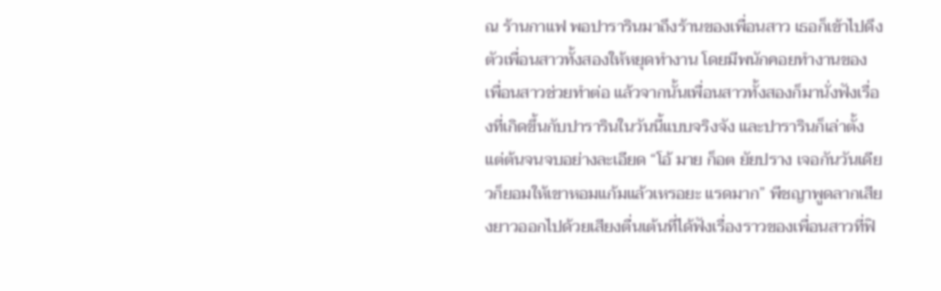ณ ร้านกาแฟ พอปารารินมาถึงร้านของเพื่อนสาว เธอก็เข้าไปดึงตัวเพื่อนสาวทั้งสองให้หยุดทำงาน โดยมีพนักคอยทำงานของเพื่อนสาวช่วยทำต่อ แล้วจากนั้นเพื่อนสาวทั้งสองก็มานั่งฟังเรื่องที่เกิดขึ้นกับปารารินในวันนี้แบบจริงจัง และปารารินก็เล่าตั้งแต่ต้นจนจบอย่างละเอียด “โอ้ มาย ก็อต ยัยปราง เจอกันวันเดียวก็ยอมให้เขาหอมแก้มแล้วเหรอยะ แรดมาก” พีชญาพูดลากเสียงยาวออกไปด้วยเสียงตื่นเต้นที่ได้ฟังเรื่องราวของเพื่อนสาวที่ฟิ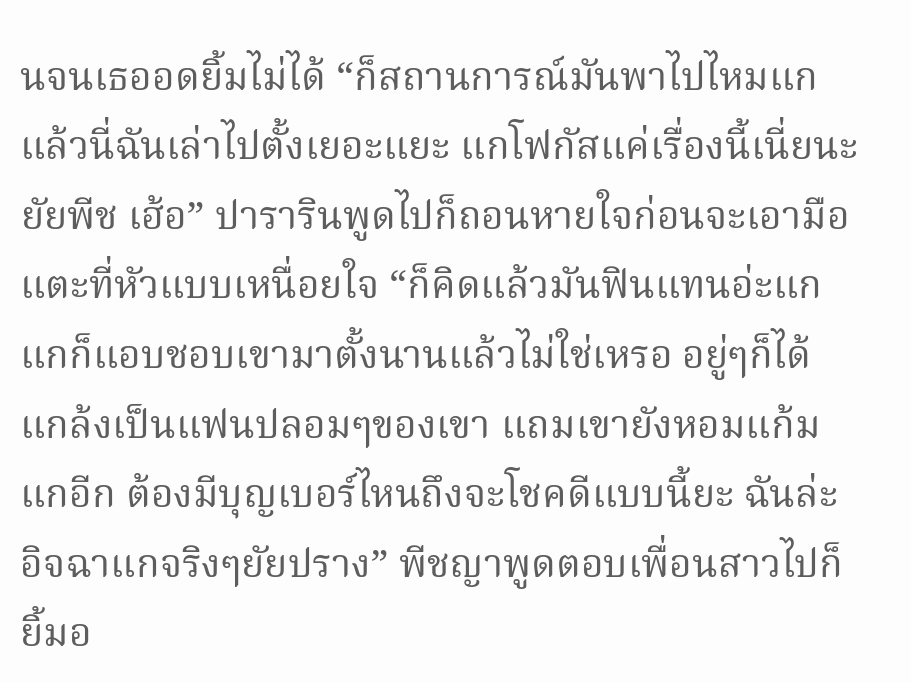นจนเธออดยิ้มไม่ได้ “ก็สถานการณ์มันพาไปไหมแก แล้วนี่ฉันเล่าไปตั้งเยอะแยะ แกโฟกัสแค่เรื่องนี้เนี่ยนะยัยพีช เฮ้อ” ปารารินพูดไปก็ถอนหายใจก่อนจะเอามือแตะที่หัวแบบเหนื่อยใจ “ก็คิดแล้วมันฟินแทนอ่ะแก แกก็แอบชอบเขามาตั้งนานแล้วไม่ใช่เหรอ อยู่ๆก็ได้แกล้งเป็นแฟนปลอมๆของเขา แถมเขายังหอมแก้มแกอีก ต้องมีบุญเบอร์ไหนถึงจะโชคดีแบบนี้ยะ ฉันล่ะอิจฉาแกจริงๆยัยปราง” พีชญาพูดตอบเพื่อนสาวไปก็ยิ้มอ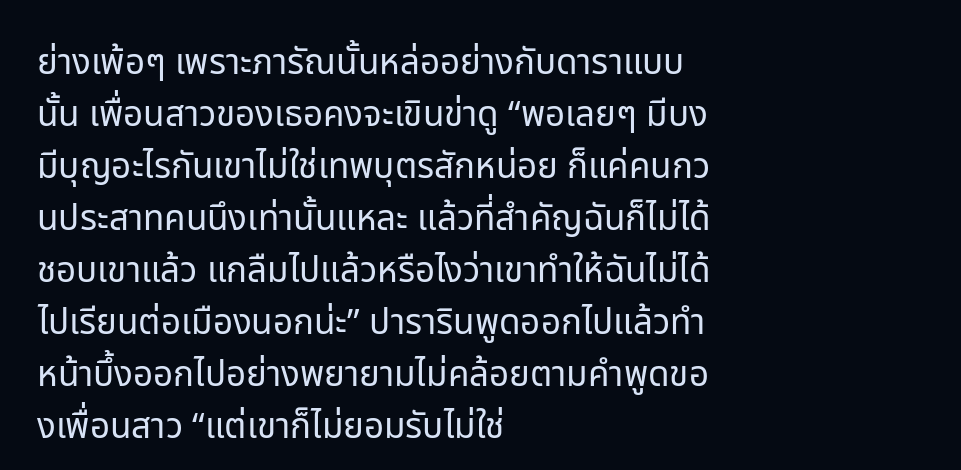ย่างเพ้อๆ เพราะภารัณนั้นหล่ออย่างกับดาราแบบนั้น เพื่อนสาวของเธอคงจะเขินข่าดู “พอเลยๆ มีบงมีบุญอะไรกันเขาไม่ใช่เทพบุตรสักหน่อย ก็แค่คนกวนประสาทคนนึงเท่านั้นแหละ แล้วที่สำคัญฉันก็ไม่ได้ชอบเขาแล้ว แกลืมไปแล้วหรือไงว่าเขาทำให้ฉันไม่ได้ไปเรียนต่อเมืองนอกน่ะ” ปารารินพูดออกไปแล้วทำหน้าบึ้งออกไปอย่างพยายามไม่คล้อยตามคำพูดของเพื่อนสาว “แต่เขาก็ไม่ยอมรับไม่ใช่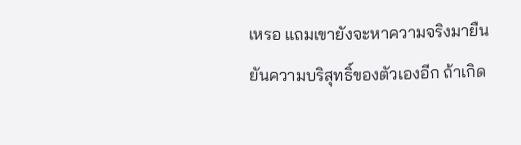เหรอ แถมเขายังจะหาความจริงมายืนยันความบริสุทธิ์ของตัวเองอีก ถ้าเกิด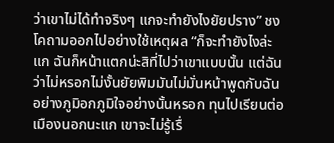ว่าเขาไม่ได้ทำจริงๆ แกจะทำยังไงยัยปราง” ชงโคถามออกไปอย่างใช้เหตุผล “ก็จะทำยังไงล่ะแก ฉันก็หน้าแตกน่ะสิที่ไปว่าเขาแบบนั้น แต่ฉันว่าไม่หรอกไม่งั้นยัยพิมมันไม่มั่นหน้าพูดกับฉันอย่างภูมิอกภูมิใจอย่างนั้นหรอก ทุนไปเรียนต่อเมืองนอกนะแก เขาจะไม่รู้เรื่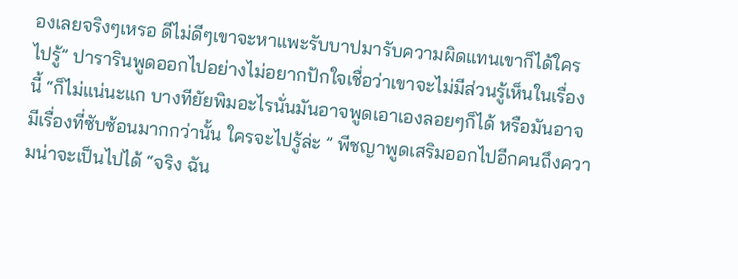องเลยจริงๆเหรอ ดีไม่ดีๆเขาจะหาแพะรับบาปมารับความผิดแทนเขาก็ได้ใครไปรู้” ปารารินพูดออกไปอย่างไม่อยากปักใจเชื่อว่าเขาจะไม่มีส่วนรู้เห็นในเรื่องนี้ “ก็ไม่แน่นะแก บางทียัยพิมอะไรนั่นมันอาจพูดเอาเองลอยๆก็ได้ หรือมันอาจมีเรื่องที่ซับซ้อนมากกว่านั้น ใครจะไปรู้ล่ะ ” พีชญาพูดเสริมออกไปอีกคนถึงความน่าจะเป็นไปได้ “จริง ฉัน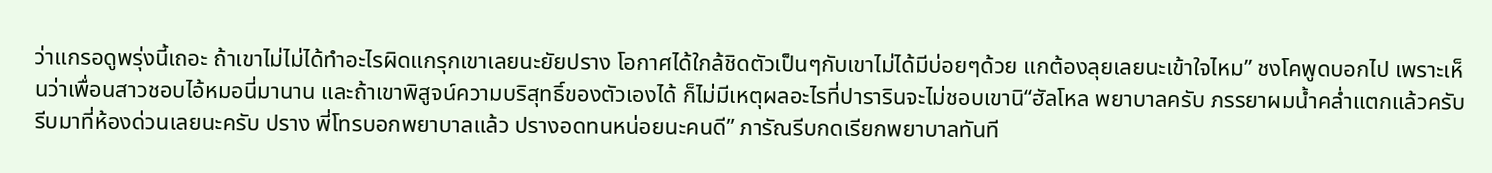ว่าแกรอดูพรุ่งนี้เถอะ ถ้าเขาไม่ไม่ได้ทำอะไรผิดแกรุกเขาเลยนะยัยปราง โอกาศได้ใกล้ชิดตัวเป็นๆกับเขาไม่ได้มีบ่อยๆด้วย แกต้องลุยเลยนะเข้าใจไหม” ชงโคพูดบอกไป เพราะเห็นว่าเพื่อนสาวชอบไอ้หมอนี่มานาน และถ้าเขาพิสูจน์ความบริสุทธิ์ของตัวเองได้ ก็ไม่มีเหตุผลอะไรที่ปารารินจะไม่ชอบเขานิ“ฮัลโหล พยาบาลครับ ภรรยาผมน้ำคล่ำแตกแล้วครับ รีบมาที่ห้องด่วนเลยนะครับ ปราง พี่โทรบอกพยาบาลแล้ว ปรางอดทนหน่อยนะคนดี” ภารัณรีบกดเรียกพยาบาลทันที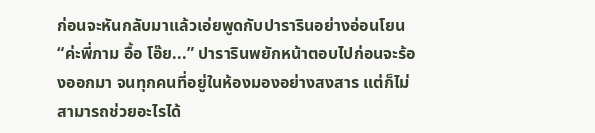ก่อนจะหันกลับมาแล้วเอ่ยพูดกับปารารินอย่างอ่อนโยน“ค่ะพี่ภาม อื้อ โอ๊ย...” ปารารินพยักหน้าตอบไปก่อนจะร้องออกมา จนทุกคนที่อยู่ในห้องมองอย่างสงสาร แต่ก็ไม่สามารถช่วยอะไรได้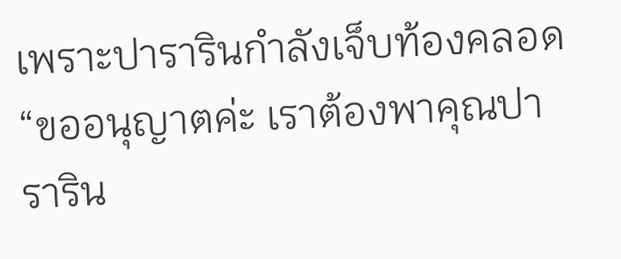เพราะปารารินกำลังเจ็บท้องคลอด “ขออนุญาตค่ะ เราต้องพาคุณปาราริน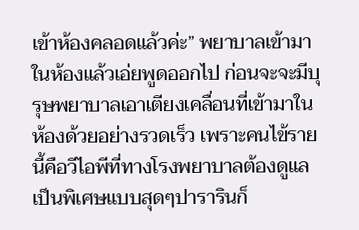เข้าห้องคลอดแล้วค่ะ” พยาบาลเข้ามาในห้องแล้วเอ่ยพูดออกไป ก่อนจะจะมีบุรุษพยาบาลเอาเตียงเคลื่อนที่เข้ามาในห้องด้วยอย่างรวดเร็ว เพราะคนไข้รายนี้คือวีไอพีที่ทางโรงพยาบาลต้องดูแลเป็นพิเศษแบบสุดๆปารารินก็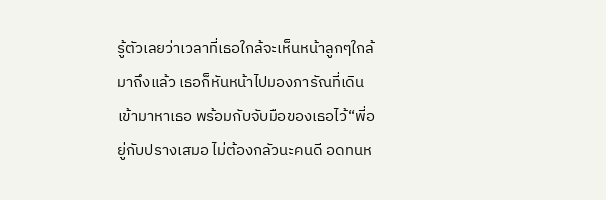รู้ตัวเลยว่าเวลาที่เธอใกล้จะเห็นหน้าลูกๆใกล้มาถึงแล้ว เธอก็หันหน้าไปมองภารัณที่เดินเข้ามาหาเธอ พร้อมกับจับมือของเธอไว้“พี่อยู่กับปรางเสมอ ไม่ต้องกลัวนะคนดี อดทนห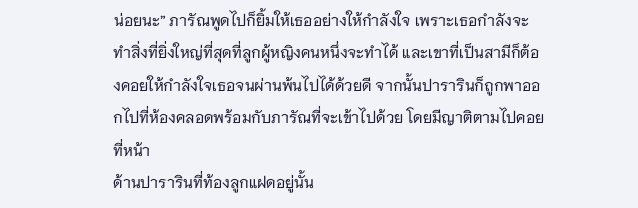น่อยนะ” ภารัณพูดไปก็ยิ้มให้เธออย่างให้กำลังใจ เพราะเธอกำลังจะทำสิ่งที่ยิ่งใหญ่ที่สุดที่ลูกผู้หญิงคนหนึ่งจะทำได้ และเขาที่เป็นสามีก็ต้องคอยให้กำลังใจเธอจนผ่านพ้นไปได้ด้วยดี จากนั้นปารารินก็ถูกพาออกไปที่ห้องคลอดพร้อมกับภารัณที่จะเข้าไปด้วย โดยมีญาติตามไปคอยที่หน้า
ด้านปารารินที่ท้องลูกแฝดอยู่นั้น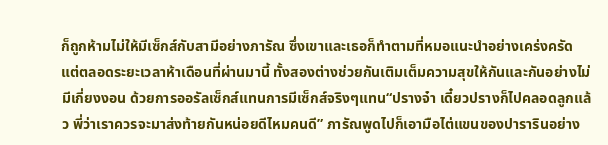ก็ถูกห้ามไม่ให้มีเซ็กส์กับสามีอย่างภารัณ ซึ่งเขาและเธอก็ทำตามที่หมอแนะนำอย่างเคร่งครัด แต่ตลอดระยะเวลาห้าเดือนที่ผ่านมานี้ ทั้งสองต่างช่วยกันเติมเต็มความสุขให้กันและกันอย่างไม่มีเกี่ยงงอน ด้วยการออรัลเซ็กส์แทนการมีเซ็กส์จริงๆแทน“ปรางจ๋า เดี๋ยวปรางก็ไปคลอดลูกแล้ว พี่ว่าเราควรจะมาส่งท้ายกันหน่อยดีไหมคนดี” ภารัณพูดไปก็เอามือไต่แขนของปารารินอย่าง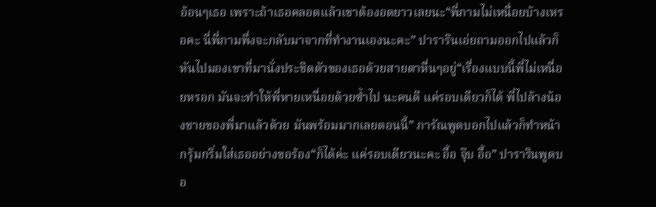อ้อนๆเธอ เพราะถ้าเธอคลอดแล้วเขาต้องอดยาวเลยนะ“พี่ภามไม่เหนื่อยบ้างเหรอคะ นี่พี่ภามพึ่งจะกลับมาจากที่ทำงานเองนะคะ” ปารารินเอ่ยถามออกไปแล้วก็หันไปมองเขาที่มานั่งประชิดตัวของเธอด้วยสายตาหื่นๆอยู่“เรื่องแบบนี้พี่ไม่เหนื่อยหรอก มันจะทำให้พี่หายเหนื่อยด้วยซ้ำไป นะคนดี แค่รอบเดียวก็ได้ พี่ไปล้างน้องชายของพี่มาแล้วด้วย มันพร้อมมากเลยตอนนี้” ภารัณพูดบอกไปแล้วก็ทำหน้ากรุ้มกริ่มใส่เธออย่างขอร้อง“ก็ได้ค่ะ แค่รอบเดียวนะคะ อื้อ จุ๊บ อื้อ” ปารารินพูดบอ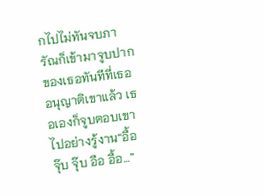กไปไม่ทันจบภารัณก็เข้ามาจูบปากของเธอทันทีที่เธออนุญาติเขาแล้ว เธอเองก็จูบตอบเขาไปอย่างรู้งาน“อื้อ จุ๊บ จุ๊บ อือ อื้อ…”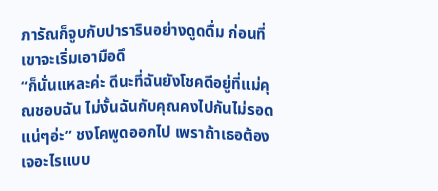ภารัณก็จูบกับปารารินอย่างดูดดื่ม ก่อนที่เขาจะเริ่มเอามือดึ
“ก็นั่นแหละค่ะ ดีนะที่ฉันยังโชคดีอยู่ที่แม่คุณชอบฉัน ไม่งั้นฉันกับคุณคงไปกันไม่รอดแน่ๆอ่ะ” ชงโคพูดออกไป เพราถ้าเธอต้องเจอะไรแบบ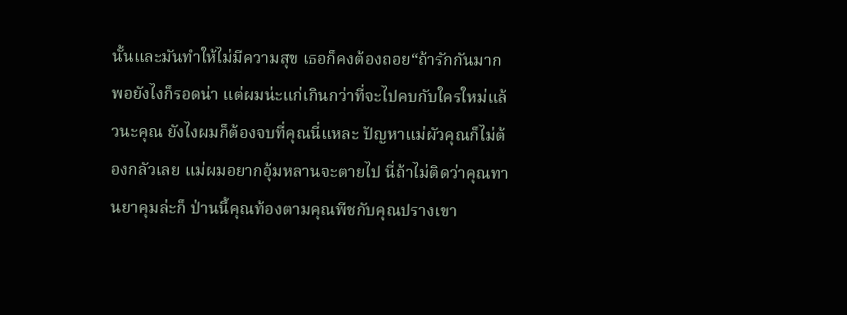นั้นและมันทำให้ไม่มีความสุข เธอก็คงต้องถอย“ถ้ารักกันมากพอยังไงก็รอดน่า แต่ผมน่ะแก่เกินกว่าที่จะไปคบกับใครใหม่แล้วนะคุณ ยังไงผมก็ต้องจบที่คุณนี่แหละ ปัญหาแม่ผัวคุณก็ไม่ต้องกลัวเลย แม่ผมอยากอุ้มหลานจะตายไป นี่ถ้าไม่ติดว่าคุณทานยาคุมล่ะก็ ป่านนี้คุณท้องตามคุณพีชกับคุณปรางเขา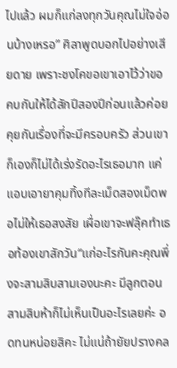ไปแล้ว ผมก็แก่ลงทุกวันคุณไม่ใจอ่อนบ้างเหรอ” ศิลาพูดบอกไปอย่างเสียดาย เพราะชงโคขอเขาเอาไว้ว่าขอคบกันให้ได้สักปีสองปีก่อนแล้วค่อยคุยกันเรื่องที่จะมีครอบครัว ส่วนเขาก็เองก็ไม่ได้เร่งรัดอะไรเธอมาก แค่แอบเอายาคุมทิ้งทีละเม็ดสองเม็ดพอไม่ให้เธอสงสัย เผื่อเขาจะฟลุ๊คทำเธอท้องเขาสักวัน“แก่อะไรกันคะคุณพึ่งจะสามสิบสามเองนะคะ มีลูกตอนสามสิบห้าก็ไม่เห็นเป็นอะไรเลยค่ะ อดทนหน่อยสิคะ ไม่แน่ถ้ายัยปรางคล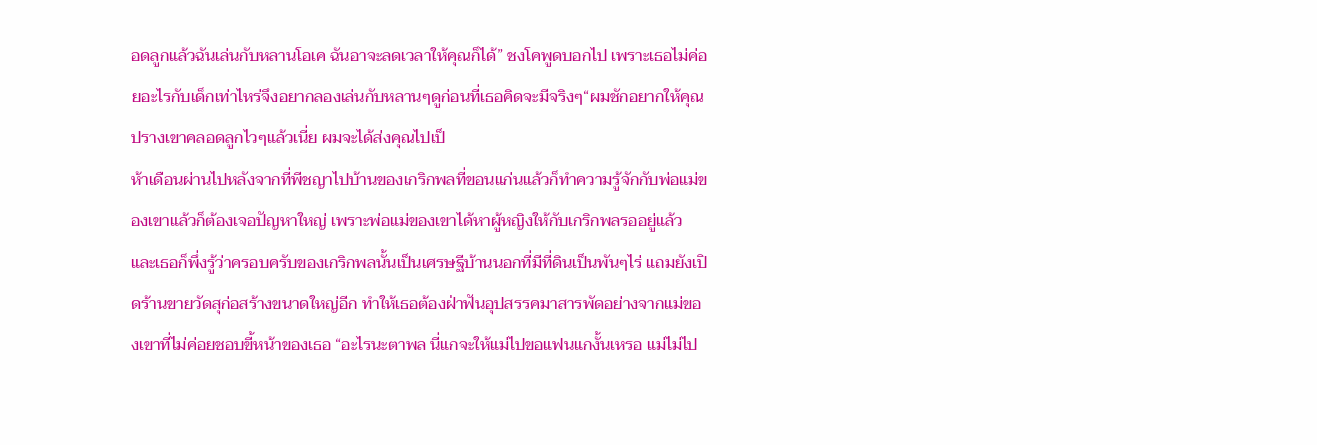อดลูกแล้วฉันเล่นกับหลานโอเค ฉันอาจะลดเวลาให้คุณก็ได้” ชงโคพูดบอกไป เพราะเธอไม่ค่อยอะไรกับเด็กเท่าไหร่จึงอยากลองเล่นกับหลานๆดูก่อนที่เธอคิดจะมีจริงๆ“ผมชักอยากให้คุณปรางเขาคลอดลูกไวๆแล้วเนี่ย ผมจะได้ส่งคุณไปเป็
ห้าเดือนผ่านไปหลังจากที่พีชญาไปบ้านของเกริกพลที่ขอนแก่นแล้วก็ทำความรู้จักกับพ่อแม่ของเขาแล้วก็ต้องเจอปัญหาใหญ่ เพราะพ่อแม่ของเขาได้หาผู้หญิงให้กับเกริกพลรออยู่แล้ว และเธอก็พึ่งรู้ว่าครอบครับของเกริกพลนั้นเป็นเศรษฐีบ้านนอกที่มีที่ดินเป็นพันๆไร่ แถมยังเปิดร้านขายวัดสุก่อสร้างขนาดใหญ่อีก ทำให้เธอต้องฝ่าฟันอุปสรรคมาสารพัดอย่างจากแม่ของเขาที่ไม่ค่อยชอบขี้หน้าของเธอ “อะไรนะตาพล นี่แกจะให้แม่ไปขอแฟนแกงั้นเหรอ แม่ไม่ไป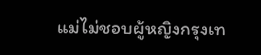แม่ไม่ชอบผู้หญิงกรุงเท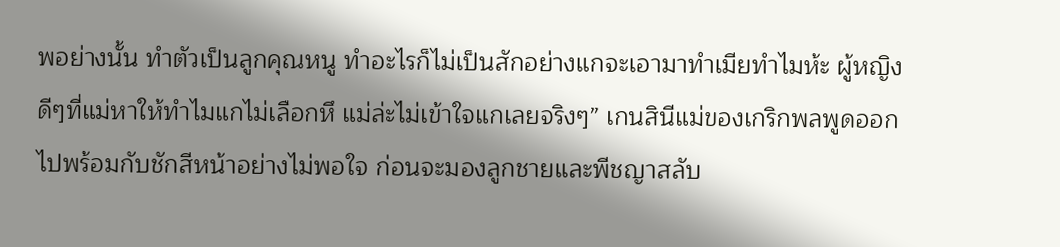พอย่างนั้น ทำตัวเป็นลูกคุณหนู ทำอะไรก็ไม่เป็นสักอย่างแกจะเอามาทำเมียทำไมห้ะ ผู้หญิงดีๆที่แม่หาให้ทำไมแกไม่เลือกหึ แม่ล่ะไม่เข้าใจแกเลยจริงๆ” เกนสินีแม่ของเกริกพลพูดออกไปพร้อมกับชักสีหน้าอย่างไม่พอใจ ก่อนจะมองลูกชายและพีชญาสลับ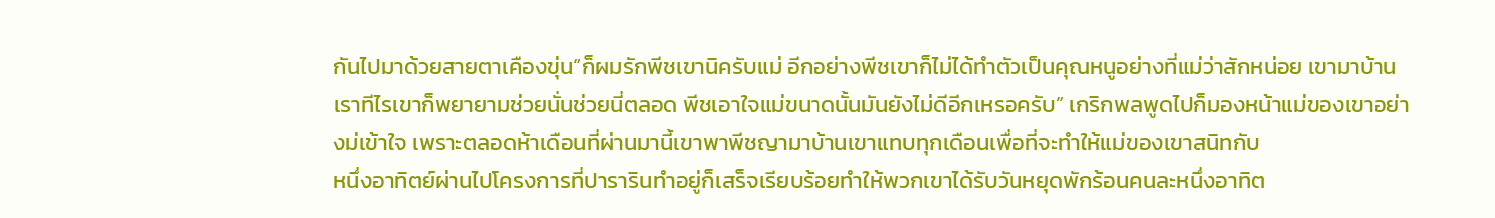กันไปมาด้วยสายตาเคืองขุ่น“ก็ผมรักพีชเขานิครับแม่ อีกอย่างพีชเขาก็ไม่ได้ทำตัวเป็นคุณหนูอย่างที่แม่ว่าสักหน่อย เขามาบ้านเราทีไรเขาก็พยายามช่วยนั่นช่วยนี่ตลอด พีชเอาใจแม่ขนาดนั้นมันยังไม่ดีอีกเหรอครับ” เกริกพลพูดไปก็มองหน้าแม่ของเขาอย่างม่เข้าใจ เพราะตลอดห้าเดือนที่ผ่านมานี้เขาพาพีชญามาบ้านเขาแทบทุกเดือนเพื่อที่จะทำให้แม่ของเขาสนิทกับ
หนึ่งอาทิตย์ผ่านไปโครงการที่ปารารินทำอยู่ก็เสร็จเรียบร้อยทำให้พวกเขาได้รับวันหยุดพักร้อนคนละหนึ่งอาทิต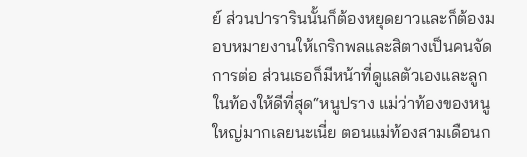ย์ ส่วนปารารินนั้นก็ต้องหยุดยาวและก็ต้องมอบหมายงานให้เกริกพลและสิตางเป็นคนจัดการต่อ ส่วนเธอก็มีหน้าที่ดูแลตัวเองและลูกในท้องให้ดีที่สุด“หนูปราง แม่ว่าท้องของหนูใหญ่มากเลยนะเนี่ย ตอนแม่ท้องสามเดือนก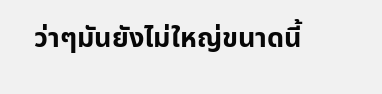ว่าๆมันยังไม่ใหญ่ขนาดนี้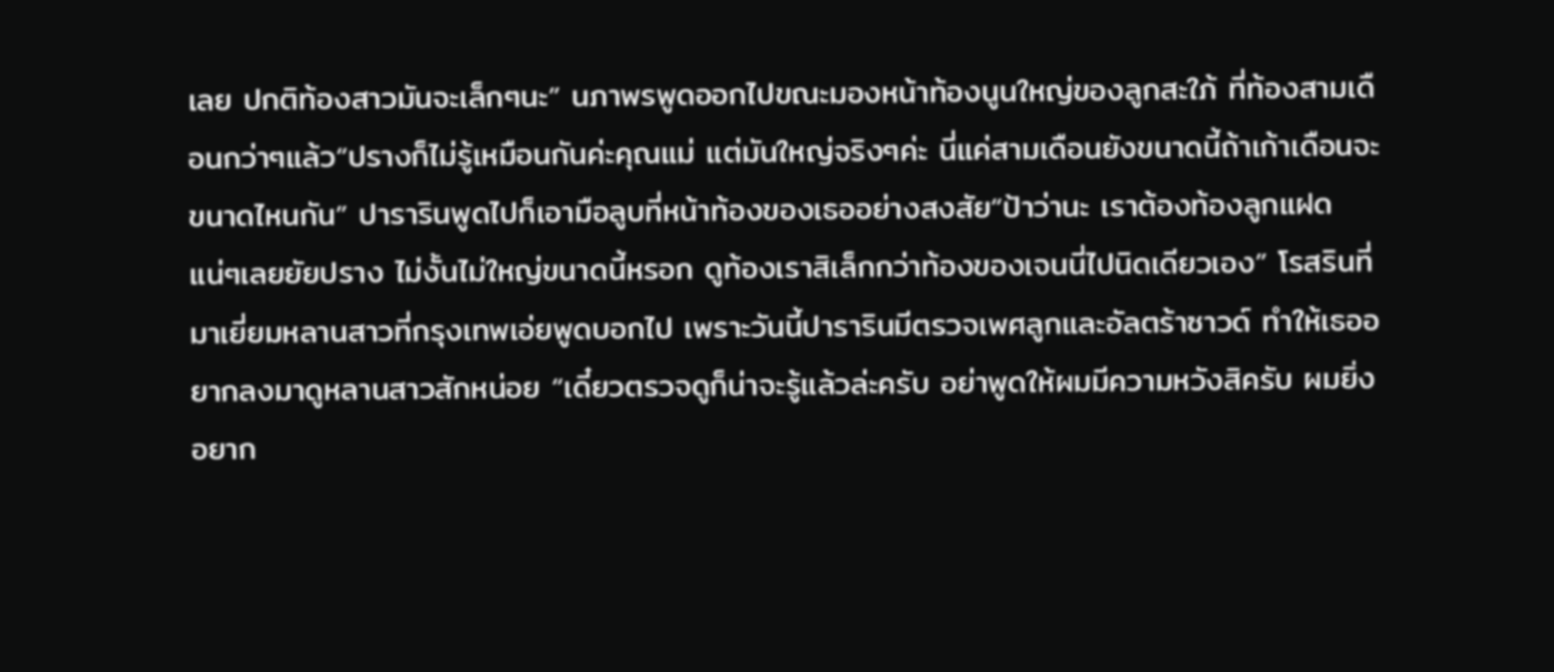เลย ปกติท้องสาวมันจะเล็กๆนะ” นภาพรพูดออกไปขณะมองหน้าท้องนูนใหญ่ของลูกสะใภ้ ที่ท้องสามเดือนกว่าๆแล้ว“ปรางก็ไม่รู้เหมือนกันค่ะคุณแม่ แต่มันใหญ่จริงๆค่ะ นี่แค่สามเดือนยังขนาดนี้ถ้าเก้าเดือนจะขนาดไหนกัน” ปารารินพูดไปก็เอามือลูบที่หน้าท้องของเธออย่างสงสัย“ป้าว่านะ เราต้องท้องลูกแฝดแน่ๆเลยยัยปราง ไม่งั้นไม่ใหญ่ขนาดนี้หรอก ดูท้องเราสิเล็กกว่าท้องของเจนนี่ไปนิดเดียวเอง” โรสรินที่มาเยี่ยมหลานสาวที่กรุงเทพเอ่ยพูดบอกไป เพราะวันนี้ปารารินมีตรวจเพศลูกและอัลตร้าซาวด์ ทำให้เธออยากลงมาดูหลานสาวสักหน่อย “เดี๋ยวตรวจดูก็น่าจะรู้แล้วล่ะครับ อย่าพูดให้ผมมีความหวังสิครับ ผมยิ่งอยาก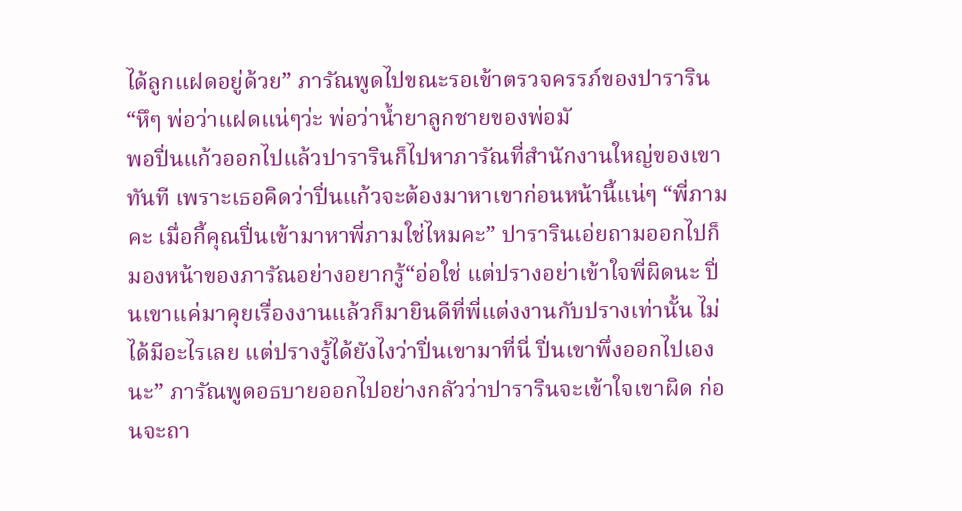ได้ลูกแฝดอยู่ด้วย” ภารัณพูดไปขณะรอเข้าตรวจครรภ์ของปาราริน“หึๆ พ่อว่าแฝดแน่ๆว่ะ พ่อว่าน้ำยาลูกชายของพ่อมั
พอปิ่นแก้วออกไปแล้วปารารินก็ไปหาภารัณที่สำนักงานใหญ่ของเขาทันที เพราะเธอคิดว่าปิ่นแก้วจะต้องมาหาเขาก่อนหน้านี้แน่ๆ “พี่ภามคะ เมื่อกี้คุณปิ่นเข้ามาหาพี่ภามใช่ไหมคะ” ปารารินเอ่ยถามออกไปก็มองหน้าของภารัณอย่างอยากรู้“อ่อใช่ แต่ปรางอย่าเข้าใจพี่ผิดนะ ปิ่นเขาแค่มาคุยเรื่องงานแล้วก็มายินดีที่พี่แต่งงานกับปรางเท่านั้น ไม่ได้มีอะไรเลย แต่ปรางรู้ได้ยังไงว่าปิ่นเขามาที่นี่ ปิ่นเขาพึ่งออกไปเองนะ” ภารัณพูดอธบายออกไปอย่างกลัวว่าปารารินจะเข้าใจเขาผิด ก่อนจะถา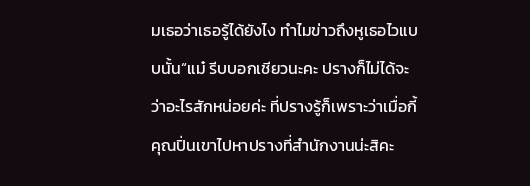มเธอว่าเธอรู้ได้ยังไง ทำไมข่าวถึงหูเธอไวแบบนั้น“แม๋ รีบบอกเชียวนะคะ ปรางก็ไม่ได้จะว่าอะไรสักหน่อยค่ะ ที่ปรางรู้ก็เพราะว่าเมื่อกี้คุณปิ่นเขาไปหาปรางที่สำนักงานน่ะสิคะ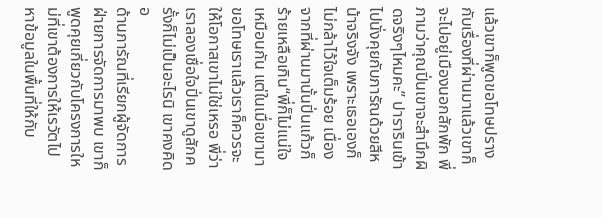แล้วเขาก็พูดขอโทษปรางกับเรื่องที่ผ่านมาแล้วเขาก็จะไปอยู่เมืองนอกสักพัก พี่ภามว่าคุณปิ่นเขาจะสำนึกผิดจริงๆไหมคะ” ปารารินเข้าไปนั่งคุยกับภารัณด้วยสีหน้าจริงจัง เพราะเธอเองก็ไม่กล้าไว้ใจเต็มร้อย เนื่องจากที่ผ่านมานั้นปิ่นแก้วก็ร้ายเหลือเกิน“พี่ก็ไม่แน่ใจเหมือนกัน แต่ในเมื่อเขามาขอโทษเราแล้วเราก็ควรจะให้โอกาสเขาไม่ใช่เหรอ พี่ว่าเราลองเชื่อใจปิ่นเขาดูสักครั้งก็ไม่เป็นอะไรนิ เขาคงคิดอ
ด้านภารัณที่เรียกผู้จัดการฝ่ายการจัดการมาพบ เขาก็พูดคุยเกี่ยวกับโครงการใหม่ที่เขาต้องการให้เรวัตไปหาข้อมูลในพื้นที่ให้กับ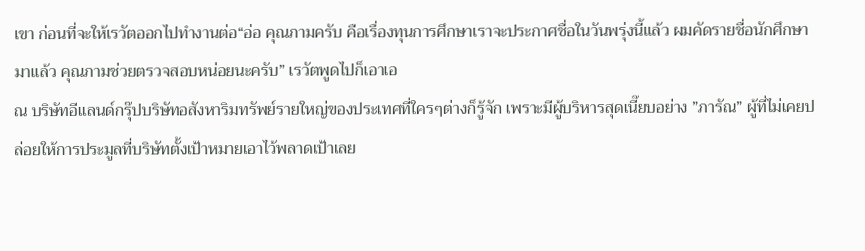เขา ก่อนที่จะให้เรวัตออกไปทำงานต่อ“อ่อ คุณภามครับ คือเรื่องทุนการศึกษาเราจะประกาศชื่อในวันพรุ่งนี้แล้ว ผมคัดรายชื่อนักศึกษามาแล้ว คุณภามช่วยตรวจสอบหน่อยนะครับ” เรวัตพูดไปก็เอาเอ
ณ บริษัทอีแลนด์กรุ๊ปบริษัทอสังหาริมทรัพย์รายใหญ่ของประเทศที่ใครๆต่างก็รู้จัก เพราะมีผู้บริหารสุดเนี๊ยบอย่าง ”ภารัณ” ผู้ที่ไม่เคยปล่อยให้การประมูลที่บริษัทตั้งเป้าหมายเอาไว้พลาดเป้าเลย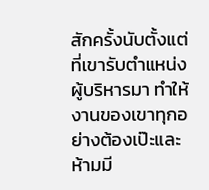สักครั้งนับตั้งแต่ที่เขารับตำแหน่งผู้บริหารมา ทำให้งานของเขาทุกอย่างต้องเป๊ะและห้ามมี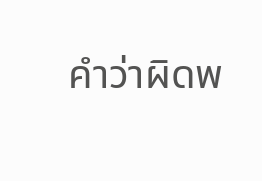คำว่าผิดพ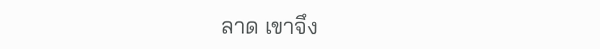ลาด เขาจึง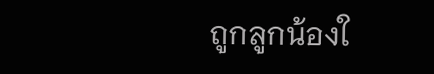ถูกลูกน้องใ